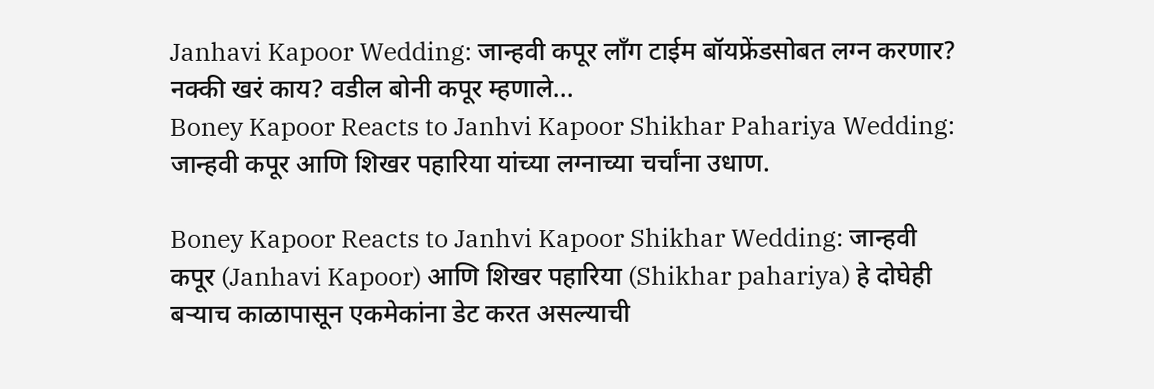Janhavi Kapoor Wedding: जान्हवी कपूर लाँग टाईम बॉयफ्रेंडसोबत लग्न करणार? नक्की खरं काय? वडील बोनी कपूर म्हणाले...
Boney Kapoor Reacts to Janhvi Kapoor Shikhar Pahariya Wedding: जान्हवी कपूर आणि शिखर पहारिया यांच्या लग्नाच्या चर्चांना उधाण.

Boney Kapoor Reacts to Janhvi Kapoor Shikhar Wedding: जान्हवी कपूर (Janhavi Kapoor) आणि शिखर पहारिया (Shikhar pahariya) हे दोघेही बऱ्याच काळापासून एकमेकांना डेट करत असल्याची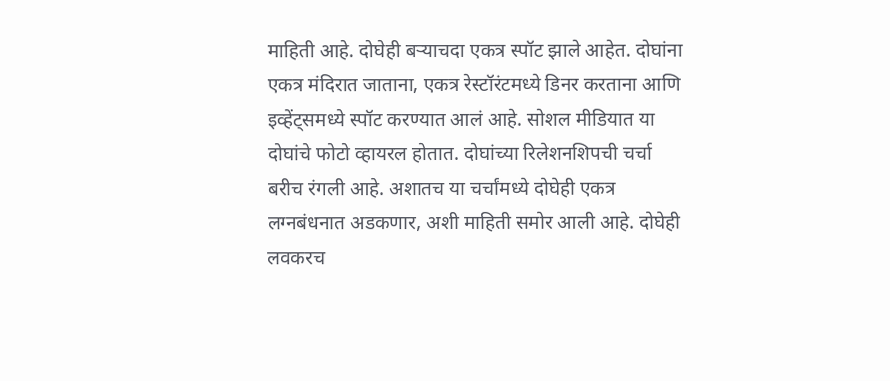माहिती आहे. दोघेही बऱ्याचदा एकत्र स्पॉट झाले आहेत. दोघांना एकत्र मंदिरात जाताना, एकत्र रेस्टॉरंटमध्ये डिनर करताना आणि इव्हेंट्समध्ये स्पॉट करण्यात आलं आहे. सोशल मीडियात या दोघांचे फोटो व्हायरल होतात. दोघांच्या रिलेशनशिपची चर्चा बरीच रंगली आहे. अशातच या चर्चांमध्ये दोघेही एकत्र लग्नबंधनात अडकणार, अशी माहिती समोर आली आहे. दोघेही लवकरच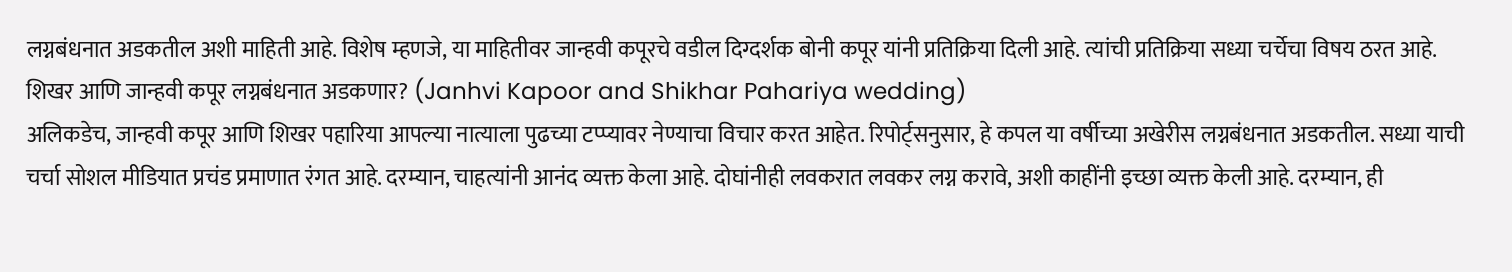लग्नबंधनात अडकतील अशी माहिती आहे. विशेष म्हणजे, या माहितीवर जान्हवी कपूरचे वडील दिग्दर्शक बोनी कपूर यांनी प्रतिक्रिया दिली आहे. त्यांची प्रतिक्रिया सध्या चर्चेचा विषय ठरत आहे.
शिखर आणि जान्हवी कपूर लग्नबंधनात अडकणार? (Janhvi Kapoor and Shikhar Pahariya wedding)
अलिकडेच, जान्हवी कपूर आणि शिखर पहारिया आपल्या नात्याला पुढच्या टप्प्यावर नेण्याचा विचार करत आहेत. रिपोर्ट्सनुसार, हे कपल या वर्षीच्या अखेरीस लग्नबंधनात अडकतील. सध्या याची चर्चा सोशल मीडियात प्रचंड प्रमाणात रंगत आहे. दरम्यान, चाहत्यांनी आनंद व्यक्त केला आहे. दोघांनीही लवकरात लवकर लग्न करावे, अशी काहींनी इच्छा व्यक्त केली आहे. दरम्यान, ही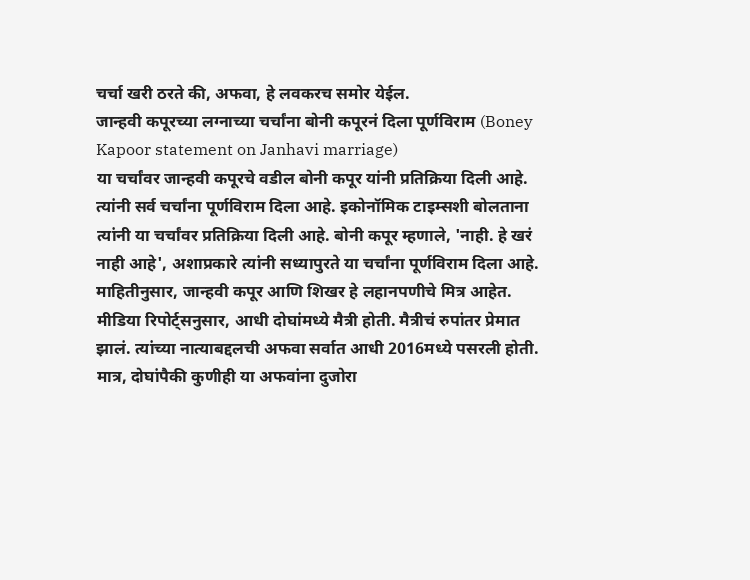चर्चा खरी ठरते की, अफवा, हे लवकरच समोर येईल.
जान्हवी कपूरच्या लग्नाच्या चर्चांना बोनी कपूरनं दिला पूर्णविराम (Boney Kapoor statement on Janhavi marriage)
या चर्चांवर जान्हवी कपूरचे वडील बोनी कपूर यांनी प्रतिक्रिया दिली आहे. त्यांनी सर्व चर्चांना पूर्णविराम दिला आहे. इकोनॉमिक टाइम्सशी बोलताना त्यांनी या चर्चांवर प्रतिक्रिया दिली आहे. बोनी कपूर म्हणाले, 'नाही. हे खरं नाही आहे', अशाप्रकारे त्यांनी सध्यापुरते या चर्चांना पूर्णविराम दिला आहे. माहितीनुसार, जान्हवी कपूर आणि शिखर हे लहानपणीचे मित्र आहेत. मीडिया रिपोर्ट्सनुसार, आधी दोघांमध्ये मैत्री होती. मैत्रीचं रुपांतर प्रेमात झालं. त्यांच्या नात्याबद्दलची अफवा सर्वात आधी 2016मध्ये पसरली होती. मात्र, दोघांपैकी कुणीही या अफवांना दुजोरा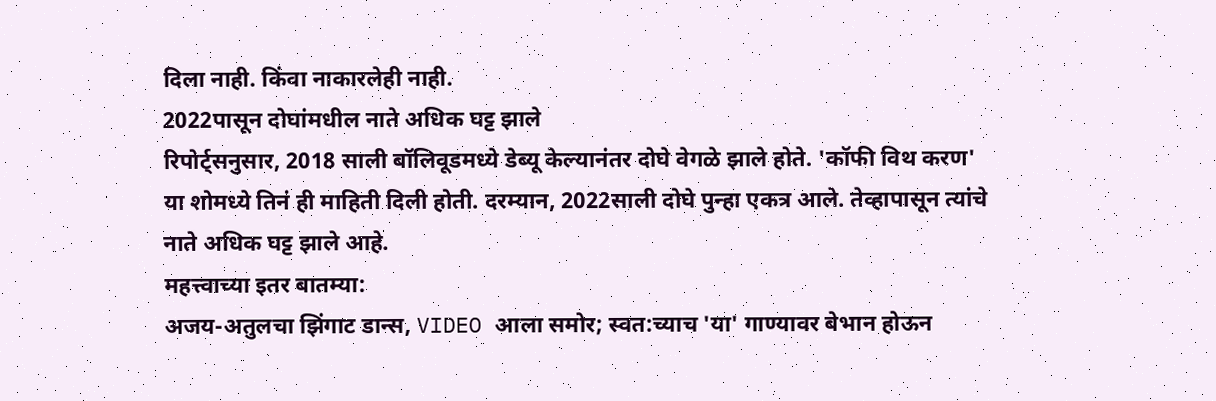दिला नाही. किंवा नाकारलेही नाही.
2022पासून दोघांमधील नाते अधिक घट्ट झाले
रिपोर्ट्सनुसार, 2018 साली बॉलिवूडमध्ये डेब्यू केल्यानंतर दोघे वेगळे झाले होते. 'कॉफी विथ करण' या शोमध्ये तिनं ही माहिती दिली होती. दरम्यान, 2022साली दोघे पुन्हा एकत्र आले. तेव्हापासून त्यांचे नाते अधिक घट्ट झाले आहे.
महत्त्वाच्या इतर बातम्या:
अजय-अतुलचा झिंगाट डान्स, VIDEO आला समोर; स्वत:च्याच 'या' गाण्यावर बेभान होऊन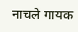नाचले गायक